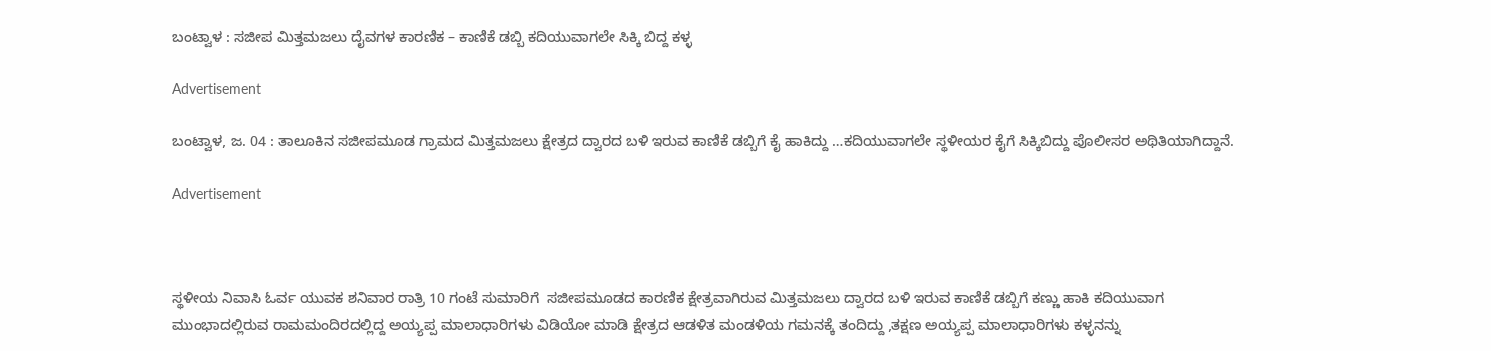ಬಂಟ್ವಾಳ : ಸಜೀಪ ಮಿತ್ತಮಜಲು ದೈವಗಳ ಕಾರಣಿಕ – ಕಾಣಿಕೆ ಡಬ್ಬಿ ಕದಿಯುವಾಗಲೇ ಸಿಕ್ಕಿ ಬಿದ್ದ ಕಳ್ಳ

Advertisement

ಬಂಟ್ವಾಳ, ಜ. 04 : ತಾಲೂಕಿನ ಸಜೀಪಮೂಡ ಗ್ರಾಮದ ಮಿತ್ತಮಜಲು ಕ್ಷೇತ್ರದ ದ್ವಾರದ ಬಳಿ ಇರುವ ಕಾಣಿಕೆ ಡಬ್ಬಿಗೆ ಕೈ ಹಾಕಿದ್ದು …ಕದಿಯುವಾಗಲೇ ಸ್ಥಳೀಯರ ಕೈಗೆ ಸಿಕ್ಕಿಬಿದ್ದು ಪೊಲೀಸರ ಅಥಿತಿಯಾಗಿದ್ದಾನೆ.

Advertisement



ಸ್ಥಳೀಯ ನಿವಾಸಿ ಓರ್ವ ಯುವಕ ಶನಿವಾರ ರಾತ್ರಿ 10 ಗಂಟೆ ಸುಮಾರಿಗೆ  ಸಜೀಪಮೂಡದ ಕಾರಣಿಕ ಕ್ಷೇತ್ರವಾಗಿರುವ ಮಿತ್ತಮಜಲು ದ್ವಾರದ ಬಳಿ ಇರುವ ಕಾಣಿಕೆ ಡಬ್ಬಿಗೆ ಕಣ್ಣು ಹಾಕಿ ಕದಿಯುವಾಗ ಮುಂಭಾದಲ್ಲಿರುವ ರಾಮಮಂದಿರದಲ್ಲಿದ್ದ ಅಯ್ಯಪ್ಪ ಮಾಲಾಧಾರಿಗಳು ವಿಡಿಯೋ ಮಾಡಿ ಕ್ಷೇತ್ರದ ಆಡಳಿತ ಮಂಡಳಿಯ ಗಮನಕ್ಕೆ ತಂದಿದ್ದು ,ತಕ್ಷಣ ಅಯ್ಯಪ್ಪ‌ ಮಾಲಾಧಾರಿಗಳು ಕಳ್ಳನನ್ನು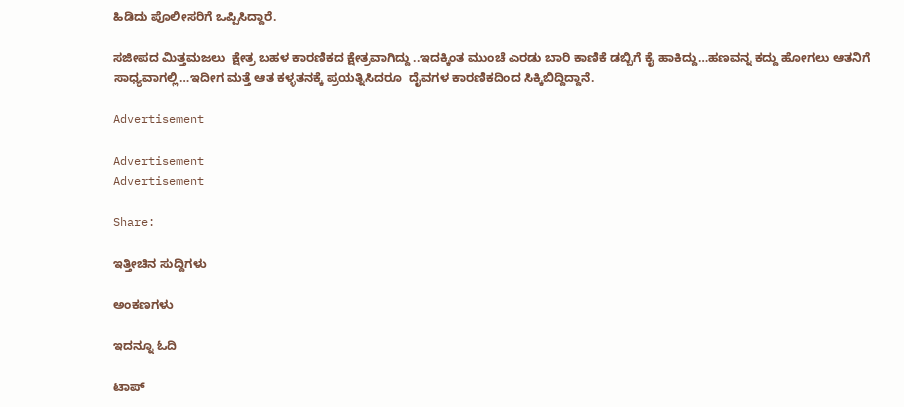ಹಿಡಿದು ಪೊಲೀಸರಿಗೆ ಒಪ್ಪಿಸಿದ್ದಾರೆ.

ಸಜೀಪದ ಮಿತ್ತಮಜಲು‌  ಕ್ಷೇತ್ರ ಬಹಳ ಕಾರಣಿಕದ ಕ್ಷೇತ್ರವಾಗಿದ್ದು ..ಇದಕ್ಕಿಂತ ಮುಂಚೆ ಎರಡು ಬಾರಿ ಕಾಣಿಕೆ ಡಬ್ಬಿಗೆ ಕೈ ಹಾಕಿದ್ದು…ಹಣವನ್ನ ಕದ್ದು ಹೋಗಲು ಆತನಿಗೆ ಸಾಧ್ಯವಾಗಲ್ಲಿ…ಇದೀಗ ಮತ್ತೆ ಆತ ಕಳ್ಳತನಕ್ಕೆ‌ ಪ್ರಯತ್ನಿಸಿದರೂ  ದೈವಗಳ ಕಾರಣಿಕದಿಂದ ಸಿಕ್ಕಿಬಿದ್ದಿದ್ದಾನೆ.

Advertisement

Advertisement
Advertisement

Share:

ಇತ್ತೀಚಿನ ಸುದ್ದಿಗಳು

ಅಂಕಣಗಳು

ಇದನ್ನೂ ಓದಿ

ಟಾಪ್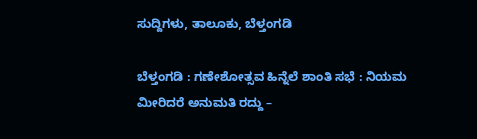ಸುದ್ದಿಗಳು, ತಾಲೂಕು, ಬೆಳ್ತಂಗಡಿ

ಬೆಳ್ತಂಗಡಿ : ಗಣೇಶೋತ್ಸವ ಹಿನ್ನೆಲೆ ಶಾಂತಿ ಸಭೆ : ನಿಯಮ ಮೀರಿದರೆ ಅನುಮತಿ ರದ್ದು –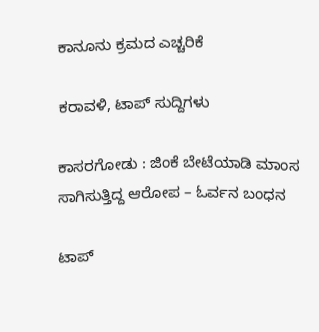ಕಾನೂನು ಕ್ರಮದ ಎಚ್ಚರಿಕೆ

ಕರಾವಳಿ, ಟಾಪ್ ಸುದ್ದಿಗಳು

ಕಾಸರಗೋಡು : ಜಿಂಕೆ ಬೇಟೆಯಾಡಿ ಮಾಂಸ ಸಾಗಿಸುತ್ತಿದ್ದ ಆರೋಪ – ಓರ್ವನ ಬಂಧನ

ಟಾಪ್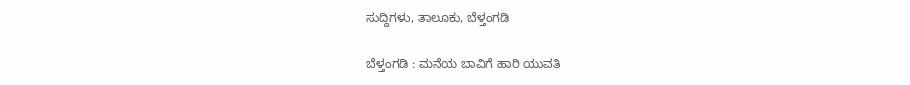ಸುದ್ದಿಗಳು, ತಾಲೂಕು, ಬೆಳ್ತಂಗಡಿ

ಬೆಳ್ತಂಗಡಿ : ಮನೆಯ ಬಾವಿಗೆ ಹಾರಿ ಯುವತಿ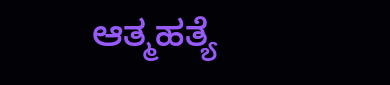ಆತ್ಮಹತ್ಯೆ